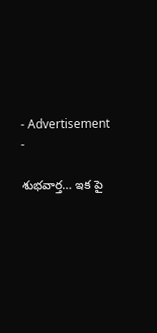- Advertisement -

శుభవార్త… ఇక పై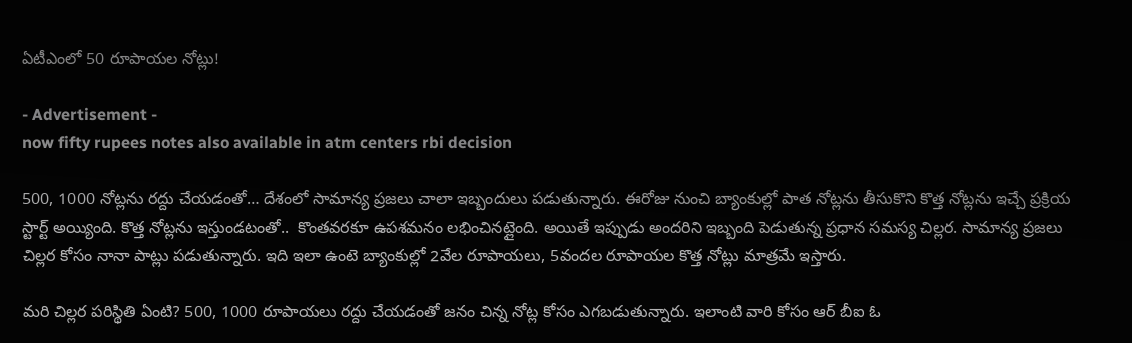ఏటీఎంలో 50 రూపాయల నోట్లు!

- Advertisement -
now fifty rupees notes also available in atm centers rbi decision

500, 1000 నోట్లను రద్దు చేయడంతో… దేశంలో సామాన్య ప్రజలు చాలా ఇబ్బందులు పడుతున్నారు. ఈరోజు నుంచి బ్యాంకుల్లో పాత నోట్లను తీసుకొని కొత్త నోట్లను ఇచ్చే ప్రక్రియ స్టార్ట్ అయ్యింది. కొత్త నోట్లను ఇస్తుండటంతో..  కొంతవరకూ ఉపశమనం లభించినట్లైంది. అయితే ఇప్పుడు అందరిని ఇబ్బంది పెడుతున్న ప్రధాన సమస్య చిల్లర. సామాన్య ప్రజలు చిల్లర కోసం నానా పాట్లు పడుతున్నారు. ఇది ఇలా ఉంటె బ్యాంకుల్లో 2వేల రూపాయలు, 5వందల రూపాయల కొత్త నోట్లు మాత్రమే ఇస్తారు.

మరి చిల్లర పరిస్థితి ఏంటి? 500, 1000 రూపాయలు రద్దు చేయడంతో జనం చిన్న నోట్ల కోసం ఎగబడుతున్నారు. ఇలాంటి వారి కోసం ఆర్ బీఐ ఓ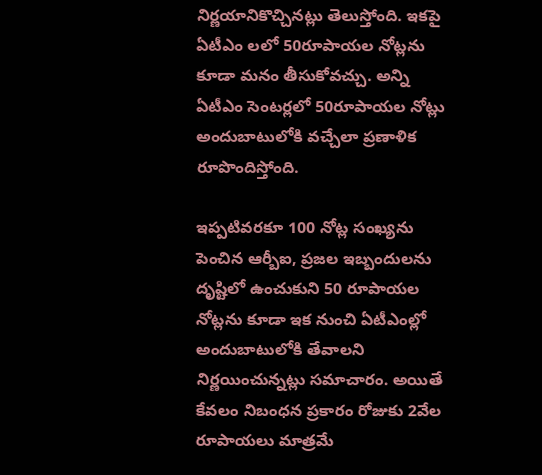నిర్ణయానికొచ్చినట్లు తెలుస్తోంది. ఇకపై ఏటీఎం లలో 50రూపాయల నోట్లను కూడా మనం తీసుకోవచ్చు. అన్ని ఏటీఎం సెంటర్లలో 50రూపాయల నోట్లు అందుబాటులోకి వచ్చేలా ప్రణాళిక రూపొందిస్తోంది.

ఇప్పటివరకూ 100 నోట్ల సంఖ్యను పెంచిన ఆర్బీఐ, ప్రజల ఇబ్బందులను దృష్టిలో ఉంచుకుని 50 రూపాయల నోట్లను కూడా ఇక నుంచి ఏటీఎంల్లో అందుబాటులోకి తేవాలని నిర్ణయించున్నట్లు సమాచారం. అయితే కేవలం నిబంధన ప్రకారం రోజుకు 2వేల రూపాయలు మాత్రమే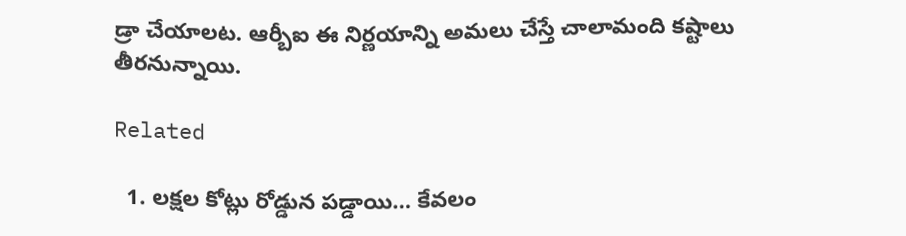డ్రా చేయాలట. ఆర్బీఐ ఈ నిర్ణయాన్ని అమలు చేస్తే చాలామంది కష్టాలు తీరనున్నాయి.

Related

  1. లక్షల కోట్లు రోడ్డున పడ్డాయి… కేవలం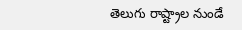తెలుగు రాష్ట్రాల నుండే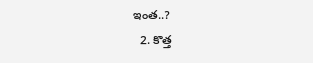ఇంత..?
  2. కొత్త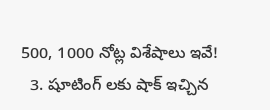500, 1000 నోట్ల విశేషాలు ఇవే!
  3. షూటింగ్ లకు షాక్ ఇచ్చిన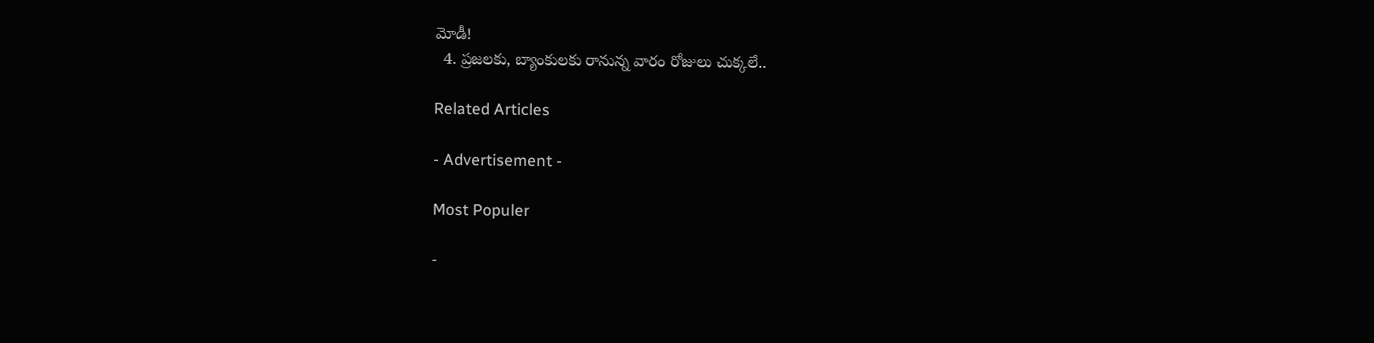మోడీ!
  4. ప్రజలకు, బ్యాంకులకు రానున్న వారం రోజులు చుక్కలే..

Related Articles

- Advertisement -

Most Populer

-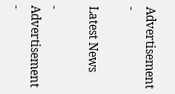Advertisement -

Latest News

- Advertisement -